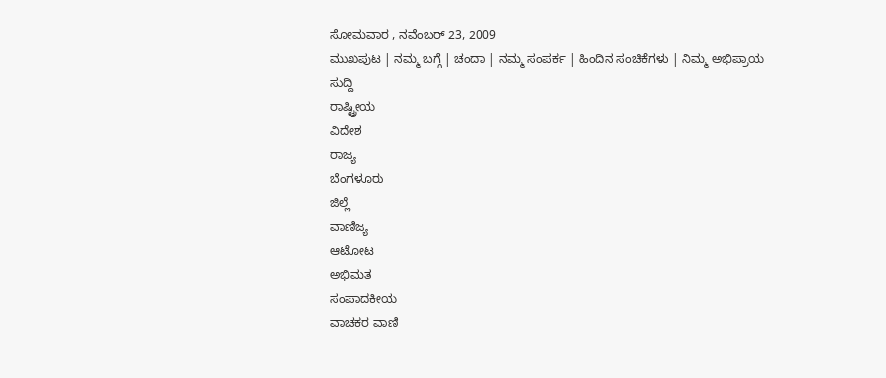ಸೋಮವಾರ , ನವೆಂಬರ್ 23, 2009
ಮುಖಪುಟ | ನಮ್ಮ ಬಗ್ಗೆ | ಚಂದಾ | ನಮ್ಮ ಸಂಪರ್ಕ | ಹಿಂದಿನ ಸಂಚಿಕೆಗಳು | ನಿಮ್ಮ ಅಭಿಪ್ರಾಯ
ಸುದ್ದಿ
ರಾಷ್ಟ್ರೀಯ
ವಿದೇಶ
ರಾಜ್ಯ
ಬೆಂಗಳೂರು
ಜಿಲ್ಲೆ
ವಾಣಿಜ್ಯ
ಆಟೋಟ
ಅಭಿಮತ
ಸಂಪಾದಕೀಯ
ವಾಚಕರ ವಾಣಿ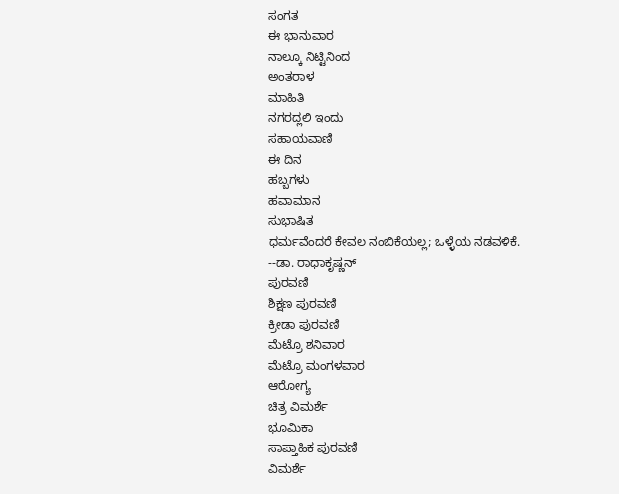ಸಂಗತ
ಈ ಭಾನುವಾರ
ನಾಲ್ಕೂ ನಿಟ್ಟಿನಿಂದ
ಅಂತರಾಳ
ಮಾಹಿತಿ
ನಗರದ್ಲಲಿ ಇಂದು
ಸಹಾಯವಾಣಿ
ಈ ದಿನ
ಹಬ್ಬಗಳು
ಹವಾಮಾನ
ಸುಭಾಷಿತ
ಧರ್ಮವೆಂದರೆ ಕೇವಲ ನಂಬಿಕೆಯಲ್ಲ; ಒಳ್ಳೆಯ ನಡವಳಿಕೆ.
--ಡಾ. ರಾಧಾಕೃಷ್ಣನ್
ಪುರವಣಿ
ಶಿಕ್ಷಣ ಪುರವಣಿ
ಕ್ರೀಡಾ ಪುರವಣಿ
ಮೆಟ್ರೊ ಶನಿವಾರ
ಮೆಟ್ರೊ ಮಂಗಳವಾರ
ಆರೋಗ್ಯ
ಚಿತ್ರ ವಿಮರ್ಶೆ
ಭೂಮಿಕಾ
ಸಾಪ್ತಾಹಿಕ ಪುರವಣಿ
ವಿಮರ್ಶೆ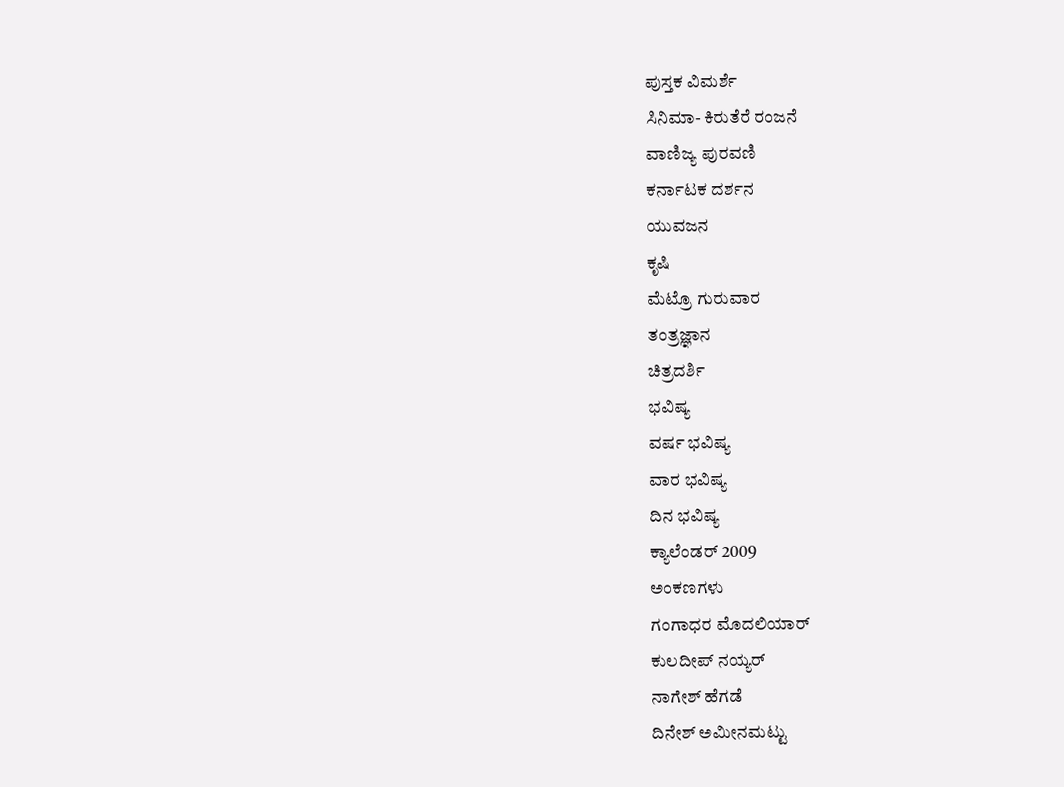ಪುಸ್ತಕ ವಿಮರ್ಶೆ
ಸಿನಿಮಾ- ಕಿರುತೆರೆ ರಂಜನೆ
ವಾಣಿಜ್ಯ ಪುರವಣಿ
ಕರ್ನಾಟಕ ದರ್ಶನ
ಯುವಜನ
ಕೃಷಿ
ಮೆಟ್ರೊ ಗುರುವಾರ
ತಂತ್ರಜ್ಞಾನ
ಚಿತ್ರದರ್ಶಿ
ಭವಿಷ್ಯ
ವರ್ಷ ಭವಿಷ್ಯ
ವಾರ ಭವಿಷ್ಯ
ದಿನ ಭವಿಷ್ಯ
ಕ್ಯಾಲೆಂಡರ್ 2009
ಅಂಕಣಗಳು
ಗಂಗಾಧರ ಮೊದಲಿಯಾರ್
ಕುಲದೀಪ್‌ ನಯ್ಯರ್
ನಾಗೇಶ್‌ ಹೆಗಡೆ
ದಿನೇಶ್‌ ಅಮೀನಮಟ್ಟು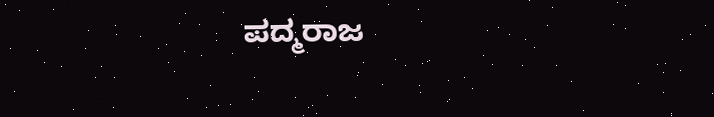ಪದ್ಮರಾಜ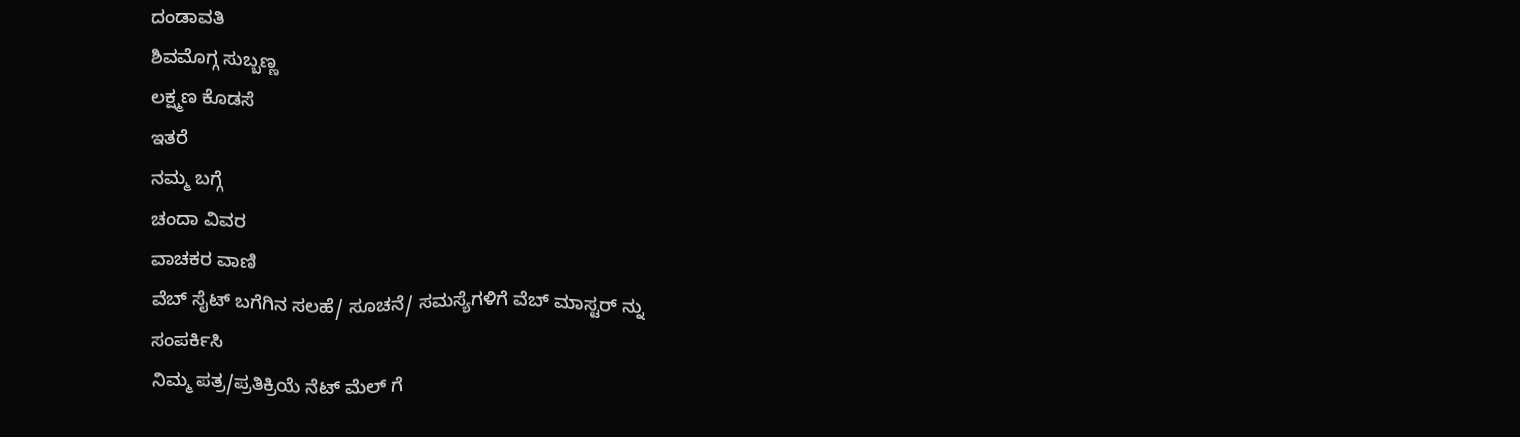ದಂಡಾವತಿ
ಶಿವಮೊಗ್ಗ ಸುಬ್ಬಣ್ಣ
ಲಕ್ಷ್ಮಣ ಕೊಡಸೆ
ಇತರೆ
ನಮ್ಮ ಬಗ್ಗೆ
ಚಂದಾ ವಿವರ
ವಾಚಕರ ವಾಣಿ
ವೆಬ್ ಸೈಟ್ ಬಗೆಗಿನ ಸಲಹೆ/ ಸೂಚನೆ/ ಸಮಸ್ಯೆಗಳಿಗೆ ವೆಬ್ ಮಾಸ್ಟರ್ ನ್ನು
ಸಂಪರ್ಕಿಸಿ
ನಿಮ್ಮ ಪತ್ರ/ಪ್ರತಿಕ್ರಿಯೆ ನೆಟ್ ಮೆಲ್ ಗೆ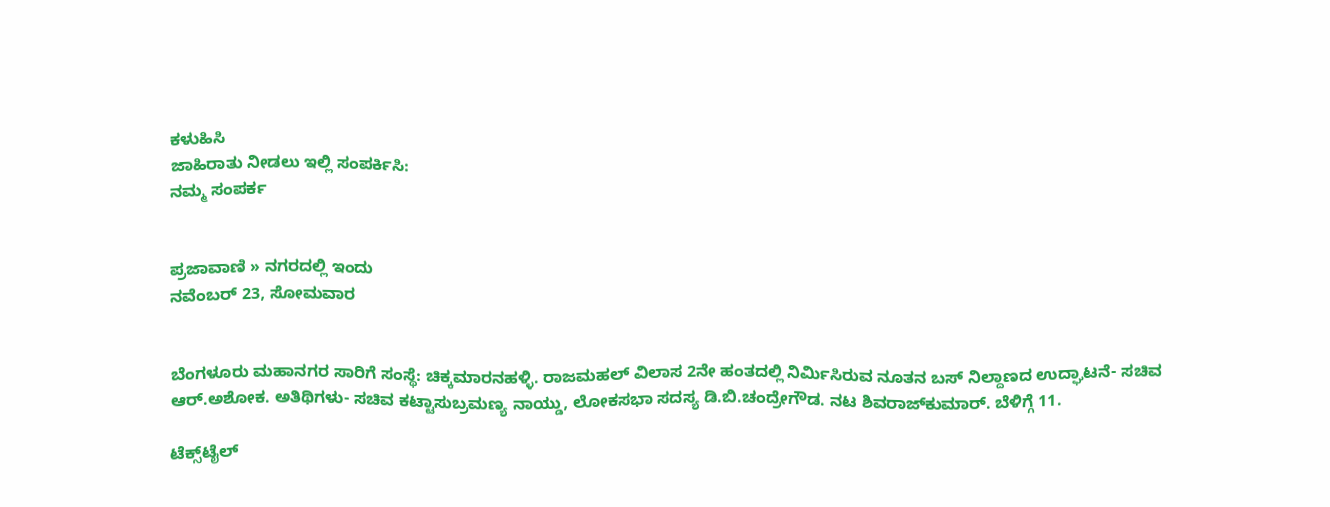ಕಳುಹಿಸಿ
ಜಾಹಿರಾತು ನೀಡಲು ಇಲ್ಲಿ ಸಂಪರ್ಕಿಸಿ:
ನಮ್ಮ ಸಂಪರ್ಕ


ಪ್ರಜಾವಾಣಿ » ನಗರದಲ್ಲಿ ಇಂದು
ನವೆಂಬರ್ 23, ಸೋಮವಾರ


ಬೆಂಗಳೂರು ಮಹಾನಗರ ಸಾರಿಗೆ ಸಂಸ್ಥೆ: ಚಿಕ್ಕಮಾರನಹಳ್ಳಿ. ರಾಜಮಹಲ್ ವಿಲಾಸ 2ನೇ ಹಂತದಲ್ಲಿ ನಿರ್ಮಿಸಿರುವ ನೂತನ ಬಸ್ ನಿಲ್ದಾಣದ ಉದ್ಘಾಟನೆ- ಸಚಿವ ಆರ್.ಅಶೋಕ. ಅತಿಥಿಗಳು- ಸಚಿವ ಕಟ್ಟಾಸುಬ್ರಮಣ್ಯ ನಾಯ್ಡು, ಲೋಕಸಭಾ ಸದಸ್ಯ ಡಿ.ಬಿ.ಚಂದ್ರೇಗೌಡ. ನಟ ಶಿವರಾಜ್‌ಕುಮಾರ್. ಬೆಳಿಗ್ಗೆ 11.

ಟೆಕ್ಸ್‌ಟೈಲ್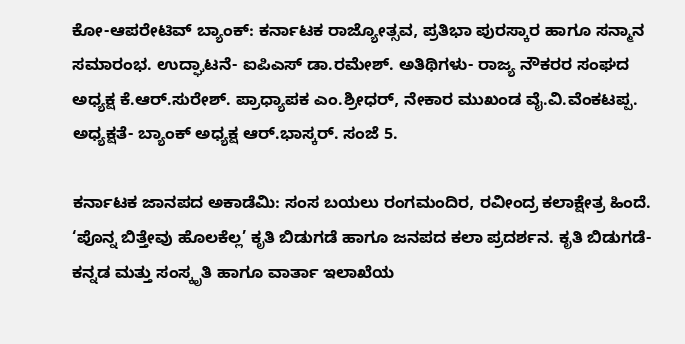ಕೋ-ಆಪರೇಟಿವ್ ಬ್ಯಾಂಕ್: ಕರ್ನಾಟಕ ರಾಜ್ಯೋತ್ಸವ, ಪ್ರತಿಭಾ ಪುರಸ್ಕಾರ ಹಾಗೂ ಸನ್ಮಾನ ಸಮಾರಂಭ. ಉದ್ಘಾಟನೆ- ಐಪಿಎಸ್ ಡಾ.ರಮೇಶ್. ಅತಿಥಿಗಳು- ರಾಜ್ಯ ನೌಕರರ ಸಂಘದ ಅಧ್ಯಕ್ಷ ಕೆ.ಆರ್.ಸುರೇಶ್. ಪ್ರಾಧ್ಯಾಪಕ ಎಂ.ಶ್ರೀಧರ್, ನೇಕಾರ ಮುಖಂಡ ವೈ.ವಿ.ವೆಂಕಟಪ್ಪ. ಅಧ್ಯಕ್ಷತೆ- ಬ್ಯಾಂಕ್ ಅಧ್ಯಕ್ಷ ಆರ್.ಭಾಸ್ಕರ್. ಸಂಜೆ 5.

ಕರ್ನಾಟಕ ಜಾನಪದ ಅಕಾಡೆಮಿ: ಸಂಸ ಬಯಲು ರಂಗಮಂದಿರ, ರವೀಂದ್ರ ಕಲಾಕ್ಷೇತ್ರ ಹಿಂದೆ. ‘ಪೊನ್ನ ಬಿತ್ತೇವು ಹೊಲಕೆಲ್ಲ’ ಕೃತಿ ಬಿಡುಗಡೆ ಹಾಗೂ ಜನಪದ ಕಲಾ ಪ್ರದರ್ಶನ. ಕೃತಿ ಬಿಡುಗಡೆ- ಕನ್ನಡ ಮತ್ತು ಸಂಸ್ಕೃತಿ ಹಾಗೂ ವಾರ್ತಾ ಇಲಾಖೆಯ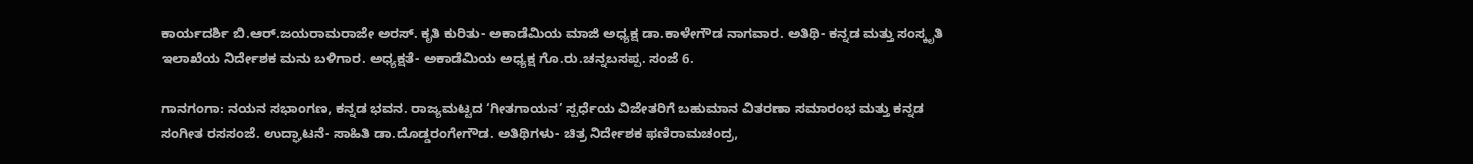ಕಾರ್ಯದರ್ಶಿ ಬಿ.ಆರ್.ಜಯರಾಮರಾಜೇ ಅರಸ್. ಕೃತಿ ಕುರಿತು- ಅಕಾಡೆಮಿಯ ಮಾಜಿ ಅಧ್ಯಕ್ಷ ಡಾ.ಕಾಳೇಗೌಡ ನಾಗವಾರ. ಅತಿಥಿ- ಕನ್ನಡ ಮತ್ತು ಸಂಸ್ಕೃತಿ ಇಲಾಖೆಯ ನಿರ್ದೇಶಕ ಮನು ಬಳಿಗಾರ. ಅಧ್ಯಕ್ಷತೆ- ಅಕಾಡೆಮಿಯ ಅಧ್ಯಕ್ಷ ಗೊ.ರು.ಚನ್ನಬಸಪ್ಪ. ಸಂಜೆ 6.

ಗಾನಗಂಗಾ: ನಯನ ಸಭಾಂಗಣ, ಕನ್ನಡ ಭವನ. ರಾಜ್ಯಮಟ್ಟದ ‘ಗೀತಗಾಯನ’ ಸ್ಪರ್ಧೆಯ ವಿಜೇತರಿಗೆ ಬಹುಮಾನ ವಿತರಣಾ ಸಮಾರಂಭ ಮತ್ತು ಕನ್ನಡ ಸಂಗೀತ ರಸಸಂಜೆ. ಉದ್ಘಾಟನೆ- ಸಾಹಿತಿ ಡಾ.ದೊಡ್ಡರಂಗೇಗೌಡ. ಅತಿಥಿಗಳು- ಚಿತ್ರ ನಿರ್ದೇಶಕ ಫಣಿರಾಮಚಂದ್ರ,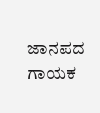ಜಾನಪದ ಗಾಯಕ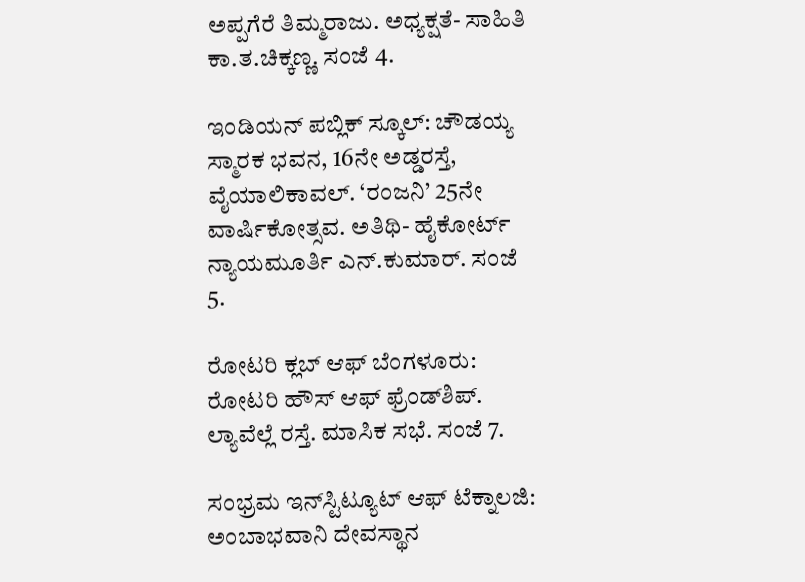ಅಪ್ಪಗೆರೆ ತಿಮ್ಮರಾಜು. ಅಧ್ಯಕ್ಷತೆ- ಸಾಹಿತಿ ಕಾ.ತ.ಚಿಕ್ಕಣ್ಣ. ಸಂಜೆ 4.

ಇಂಡಿಯನ್ ಪಬ್ಲಿಕ್ ಸ್ಕೂಲ್: ಚೌಡಯ್ಯ ಸ್ಮಾರಕ ಭವನ, 16ನೇ ಅಡ್ಡರಸ್ತೆ, ವೈಯಾಲಿಕಾವಲ್. ‘ರಂಜನಿ’ 25ನೇ ವಾರ್ಷಿಕೋತ್ಸವ. ಅತಿಥಿ- ಹೈಕೋರ್ಟ್ ನ್ಯಾಯಮೂರ್ತಿ ಎನ್.ಕುಮಾರ್. ಸಂಜೆ 5.

ರೋಟರಿ ಕ್ಲಬ್ ಆಫ್ ಬೆಂಗಳೂರು: ರೋಟರಿ ಹೌಸ್ ಆಫ್ ಫ್ರೆಂಡ್‌ಶಿಪ್. ಲ್ಯಾವೆಲ್ಲೆ ರಸ್ತೆ. ಮಾಸಿಕ ಸಭೆ. ಸಂಜೆ 7.

ಸಂಭ್ರಮ ಇನ್‌ಸ್ಟಿಟ್ಯೂಟ್ ಆಫ್ ಟೆಕ್ನಾಲಜಿ: ಅಂಬಾಭವಾನಿ ದೇವಸ್ಥಾನ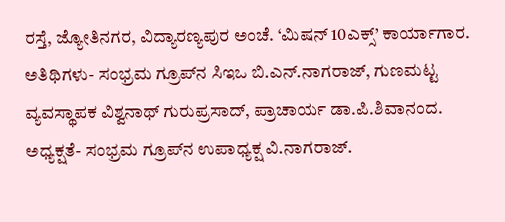ರಸ್ತೆ, ಜ್ಯೋತಿನಗರ, ವಿದ್ಯಾರಣ್ಯಪುರ ಅಂಚೆ. ‘ಮಿಷನ್ 10ಎಕ್ಸ್’ ಕಾರ್ಯಾಗಾರ. ಅತಿಥಿಗಳು- ಸಂಭ್ರಮ ಗ್ರೂಪ್‌ನ ಸಿಇಒ ಬಿ.ಎನ್.ನಾಗರಾಜ್, ಗುಣಮಟ್ಟ ವ್ಯವಸ್ಥಾಪಕ ವಿಶ್ವನಾಥ್ ಗುರುಪ್ರಸಾದ್, ಪ್ರಾಚಾರ್ಯ ಡಾ.ಪಿ.ಶಿವಾನಂದ. ಅಧ್ಯಕ್ಷತೆ- ಸಂಭ್ರಮ ಗ್ರೂಪ್‌ನ ಉಪಾಧ್ಯಕ್ಷ ವಿ.ನಾಗರಾಜ್.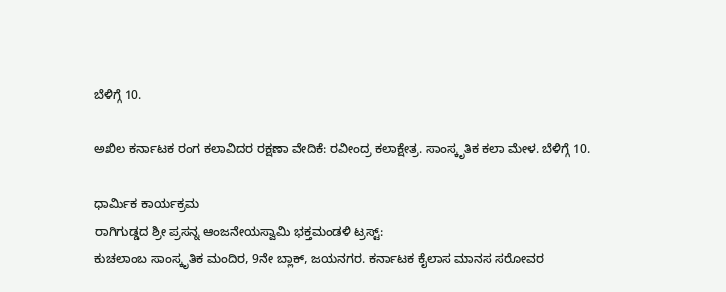ಬೆಳಿಗ್ಗೆ 10.

ಅಖಿಲ ಕರ್ನಾಟಕ ರಂಗ ಕಲಾವಿದರ ರಕ್ಷಣಾ ವೇದಿಕೆ: ರವೀಂದ್ರ ಕಲಾಕ್ಷೇತ್ರ. ಸಾಂಸ್ಕೃತಿಕ ಕಲಾ ಮೇಳ. ಬೆಳಿಗ್ಗೆ 10.

ಧಾರ್ಮಿಕ ಕಾರ್ಯಕ್ರಮ
ರಾಗಿಗುಡ್ಡದ ಶ್ರೀ ಪ್ರಸನ್ನ ಆಂಜನೇಯಸ್ವಾಮಿ ಭಕ್ತಮಂಡಳಿ ಟ್ರಸ್ಟ್:
ಕುಚಲಾಂಬ ಸಾಂಸ್ಕೃತಿಕ ಮಂದಿರ, 9ನೇ ಬ್ಲಾಕ್, ಜಯನಗರ. ಕರ್ನಾಟಕ ಕೈಲಾಸ ಮಾನಸ ಸರೋವರ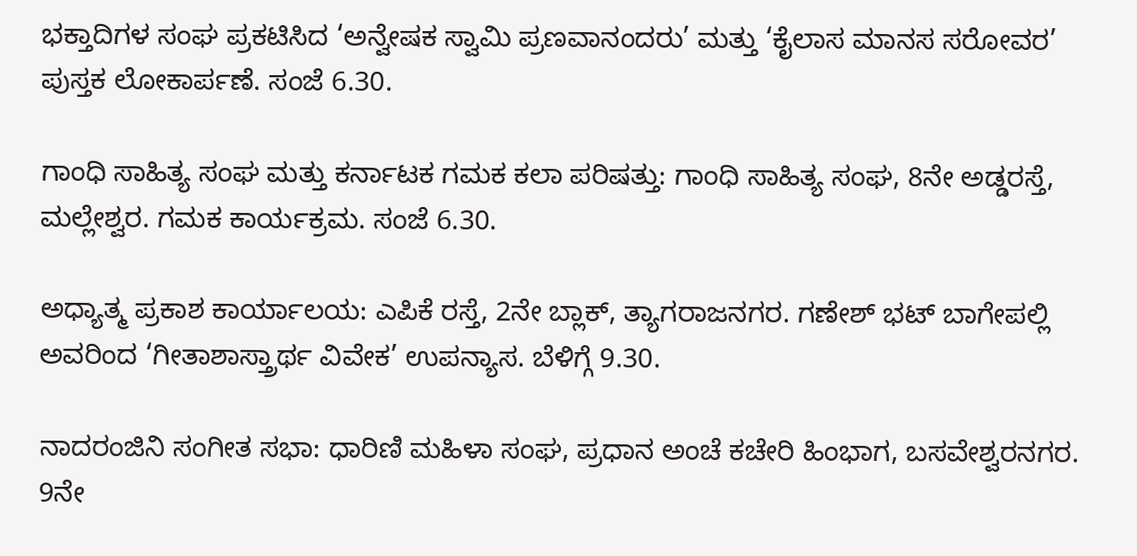ಭಕ್ತಾದಿಗಳ ಸಂಘ ಪ್ರಕಟಿಸಿದ ‘ಅನ್ವೇಷಕ ಸ್ವಾಮಿ ಪ್ರಣವಾನಂದರು’ ಮತ್ತು ‘ಕೈಲಾಸ ಮಾನಸ ಸರೋವರ’ ಪುಸ್ತಕ ಲೋಕಾರ್ಪಣೆ. ಸಂಜೆ 6.30.

ಗಾಂಧಿ ಸಾಹಿತ್ಯ ಸಂಘ ಮತ್ತು ಕರ್ನಾಟಕ ಗಮಕ ಕಲಾ ಪರಿಷತ್ತು: ಗಾಂಧಿ ಸಾಹಿತ್ಯ ಸಂಘ, 8ನೇ ಅಡ್ಡರಸ್ತೆ, ಮಲ್ಲೇಶ್ವರ. ಗಮಕ ಕಾರ್ಯಕ್ರಮ. ಸಂಜೆ 6.30.

ಅಧ್ಯಾತ್ಮ ಪ್ರಕಾಶ ಕಾರ್ಯಾಲಯ: ಎಪಿಕೆ ರಸ್ತೆ, 2ನೇ ಬ್ಲಾಕ್, ತ್ಯಾಗರಾಜನಗರ. ಗಣೇಶ್ ಭಟ್ ಬಾಗೇಪಲ್ಲಿ ಅವರಿಂದ ‘ಗೀತಾಶಾಸ್ತ್ರಾರ್ಥ ವಿವೇಕ’ ಉಪನ್ಯಾಸ. ಬೆಳಿಗ್ಗೆ 9.30.

ನಾದರಂಜಿನಿ ಸಂಗೀತ ಸಭಾ: ಧಾರಿಣಿ ಮಹಿಳಾ ಸಂಘ, ಪ್ರಧಾನ ಅಂಚೆ ಕಚೇರಿ ಹಿಂಭಾಗ, ಬಸವೇಶ್ವರನಗರ. 9ನೇ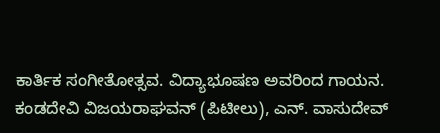ಕಾರ್ತಿಕ ಸಂಗೀತೋತ್ಸವ. ವಿದ್ಯಾಭೂಷಣ ಅವರಿಂದ ಗಾಯನ. ಕಂಡದೇವಿ ವಿಜಯರಾಘವನ್ (ಪಿಟೀಲು), ಎನ್. ವಾಸುದೇವ್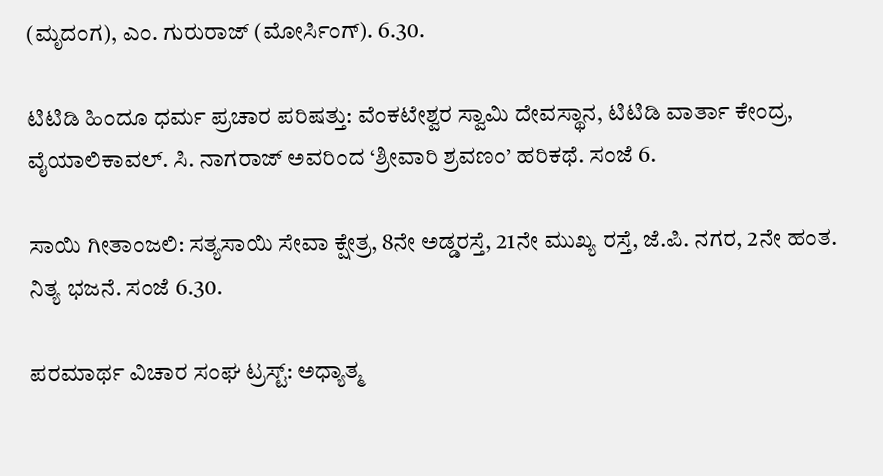(ಮೃದಂಗ), ಎಂ. ಗುರುರಾಜ್ (ಮೋರ್ಸಿಂಗ್). 6.30.

ಟಿಟಿಡಿ ಹಿಂದೂ ಧರ್ಮ ಪ್ರಚಾರ ಪರಿಷತ್ತು: ವೆಂಕಟೇಶ್ವರ ಸ್ವಾಮಿ ದೇವಸ್ಥಾನ, ಟಿಟಿಡಿ ವಾರ್ತಾ ಕೇಂದ್ರ, ವೈಯಾಲಿಕಾವಲ್. ಸಿ. ನಾಗರಾಜ್ ಅವರಿಂದ ‘ಶ್ರೀವಾರಿ ಶ್ರವಣಂ’ ಹರಿಕಥೆ. ಸಂಜೆ 6.

ಸಾಯಿ ಗೀತಾಂಜಲಿ: ಸತ್ಯಸಾಯಿ ಸೇವಾ ಕ್ಷೇತ್ರ, 8ನೇ ಅಡ್ಡರಸ್ತೆ, 21ನೇ ಮುಖ್ಯ ರಸ್ತೆ, ಜೆ.ಪಿ. ನಗರ, 2ನೇ ಹಂತ. ನಿತ್ಯ ಭಜನೆ. ಸಂಜೆ 6.30.

ಪರಮಾರ್ಥ ವಿಚಾರ ಸಂಘ ಟ್ರಸ್ಟ್: ಅಧ್ಯಾತ್ಮ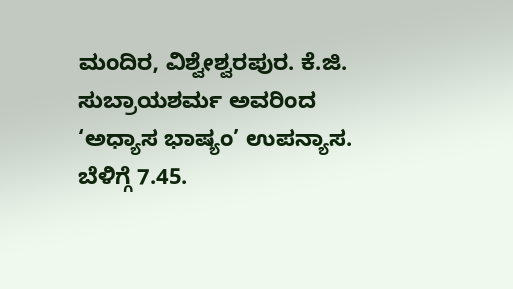ಮಂದಿರ, ವಿಶ್ವೇಶ್ವರಪುರ. ಕೆ.ಜಿ. ಸುಬ್ರಾಯಶರ್ಮ ಅವರಿಂದ ‘ಅಧ್ಯಾಸ ಭಾಷ್ಯಂ’ ಉಪನ್ಯಾಸ. ಬೆಳಿಗ್ಗೆ 7.45.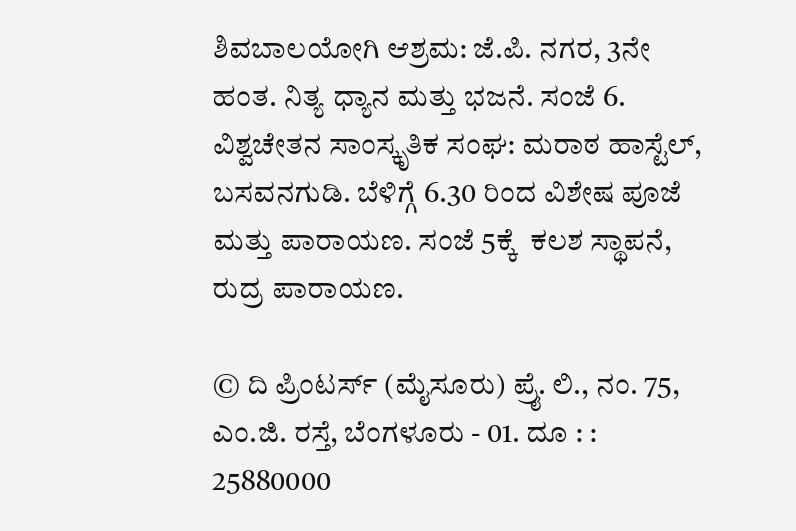ಶಿವಬಾಲಯೋಗಿ ಆಶ್ರಮ: ಜೆ.ಪಿ. ನಗರ, 3ನೇ ಹಂತ. ನಿತ್ಯ ಧ್ಯಾನ ಮತ್ತು ಭಜನೆ. ಸಂಜೆ 6.
ವಿಶ್ವಚೇತನ ಸಾಂಸ್ಕೃತಿಕ ಸಂಘ: ಮರಾಠ ಹಾಸ್ಟೆಲ್, ಬಸವನಗುಡಿ. ಬೆಳಿಗ್ಗೆ 6.30 ರಿಂದ ವಿಶೇಷ ಪೂಜೆ ಮತ್ತು ಪಾರಾಯಣ. ಸಂಜೆ 5ಕ್ಕೆ  ಕಲಶ ಸ್ಥಾಪನೆ, ರುದ್ರ ಪಾರಾಯಣ.

© ದಿ ಪ್ರಿಂಟರ್ಸ್ (ಮೈಸೂರು) ಪ್ರೈ. ಲಿ., ನಂ. 75, ಎಂ.ಜಿ. ರಸ್ತೆ, ಬೆಂಗಳೂರು - 01. ದೂ : : 25880000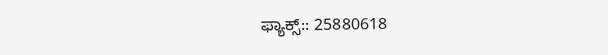ಫ್ಯಾಕ್ಸ್:: 25880618